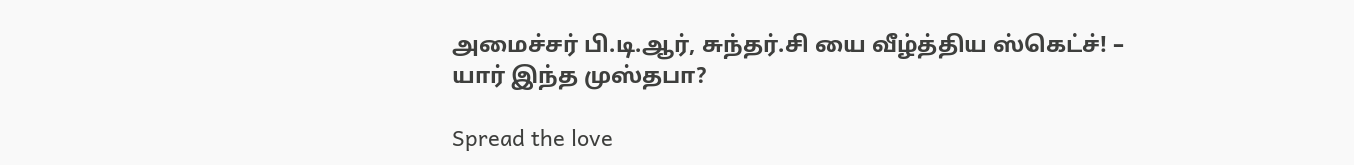அமைச்சர் பி.டி.ஆர், சுந்தர்.சி யை வீழ்த்திய ஸ்கெட்ச்! – யார் இந்த முஸ்தபா?

Spread the love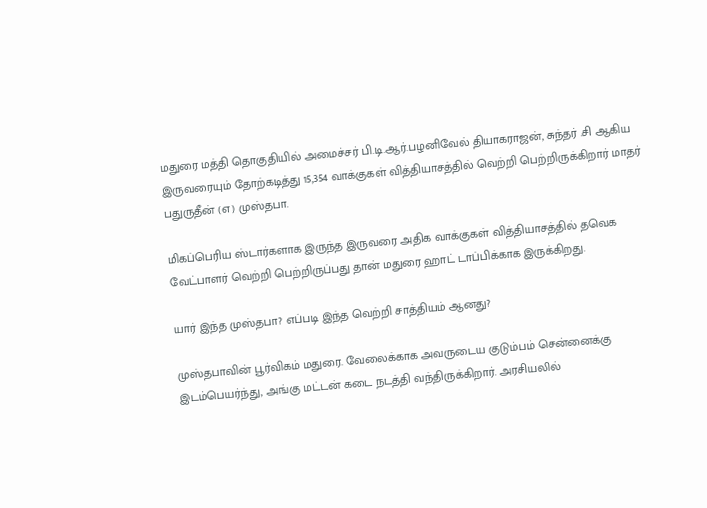மதுரை மத்தி தொகுதியில் அமைச்சர் பி.டி.ஆர்.பழனிவேல் தியாகராஜன், சுந்தர் .சி ஆகிய இருவரையும் தோற்கடித்து 15,354 வாக்குகள் வித்தியாசத்தில் வெற்றி பெற்றிருக்கிறார் மாதர் பதுருதீன் (எ) முஸ்தபா.

மிகப்பெரிய ஸ்டார்களாக இருந்த இருவரை அதிக வாக்குகள் வித்தியாசத்தில் தவெக வேட்பாளர் வெற்றி பெற்றிருப்பது தான் மதுரை ஹாட் டாப்பிக்காக இருக்கிறது.

யார் இந்த முஸ்தபா? எப்படி இந்த வெற்றி சாத்தியம் ஆனது?

முஸ்தபாவின் பூர்விகம் மதுரை. வேலைக்காக அவருடைய குடும்பம் சென்னைக்கு இடம்பெயர்ந்து, அங்கு மட்டன் கடை நடத்தி வந்திருக்கிறார். அரசியலில்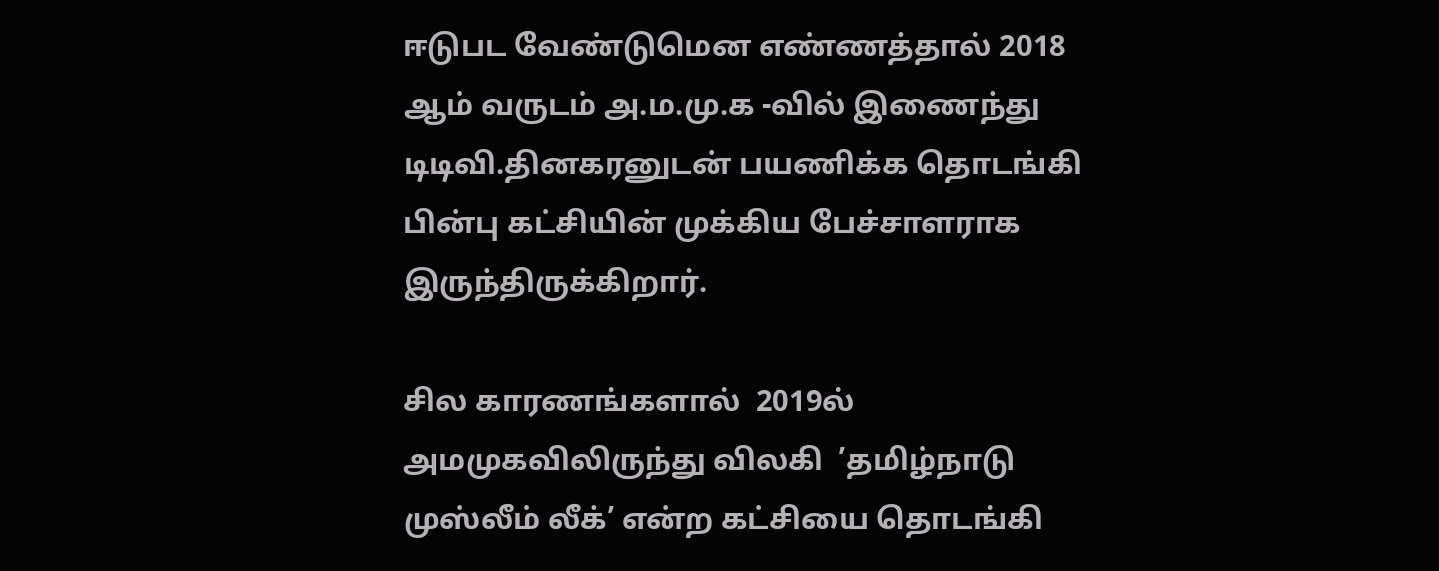ஈடுபட வேண்டுமென எண்ணத்தால் 2018 ஆம் வருடம் அ.ம.மு.க -வில் இணைந்து டிடிவி.தினகரனுடன் பயணிக்க தொடங்கி பின்பு கட்சியின் முக்கிய பேச்சாளராக இருந்திருக்கிறார்.

சில காரணங்களால்  2019ல் அமமுகவிலிருந்து விலகி  ’தமிழ்நாடு முஸ்லீம் லீக்’ என்ற கட்சியை தொடங்கி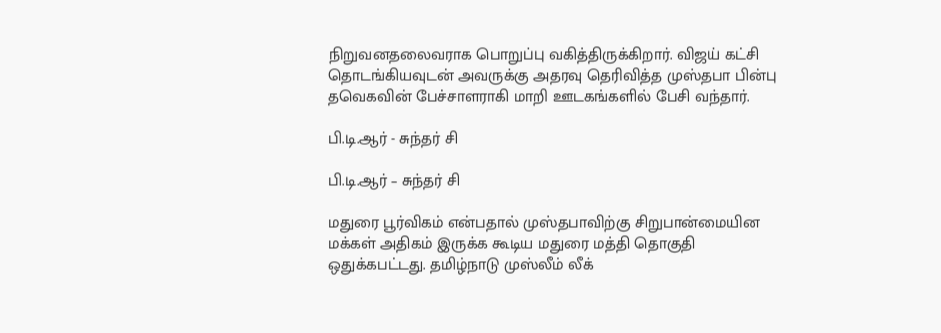நிறுவனதலைவராக பொறுப்பு வகித்திருக்கிறார். விஜய் கட்சி தொடங்கியவுடன் அவருக்கு அதரவு தெரிவித்த முஸ்தபா பின்பு தவெகவின் பேச்சாளராகி மாறி ஊடகங்களில் பேசி வந்தார்.

பி.டி.ஆர் - சுந்தர் சி

பி.டி.ஆர் – சுந்தர் சி

மதுரை பூர்விகம் என்பதால் முஸ்தபாவிற்கு சிறுபான்மையின மக்கள் அதிகம் இருக்க கூடிய மதுரை மத்தி தொகுதி ஒதுக்கபட்டது. தமிழ்நாடு முஸ்லீம் லீக்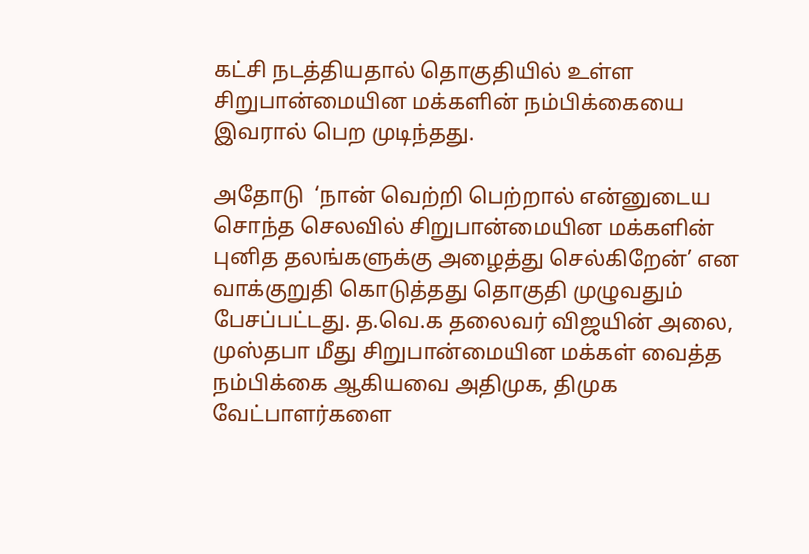கட்சி நடத்தியதால் தொகுதியில் உள்ள சிறுபான்மையின மக்களின் நம்பிக்கையை இவரால் பெற முடிந்தது.

அதோடு  ‘நான் வெற்றி பெற்றால் என்னுடைய சொந்த செலவில் சிறுபான்மையின மக்களின் புனித தலங்களுக்கு அழைத்து செல்கிறேன்’ என வாக்குறுதி கொடுத்தது தொகுதி முழுவதும் பேசப்பட்டது. த.வெ.க தலைவர் விஜயின் அலை, முஸ்தபா மீது சிறுபான்மையின மக்கள் வைத்த நம்பிக்கை ஆகியவை அதிமுக, திமுக வேட்பாளர்களை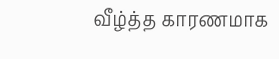வீழ்த்த காரணமாக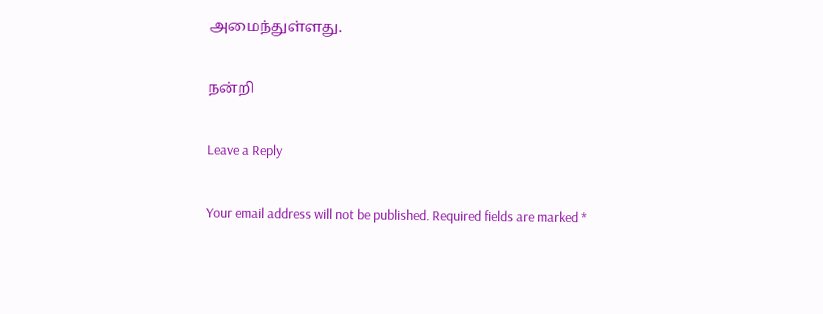அமைந்துள்ளது.

நன்றி

Leave a Reply

Your email address will not be published. Required fields are marked *